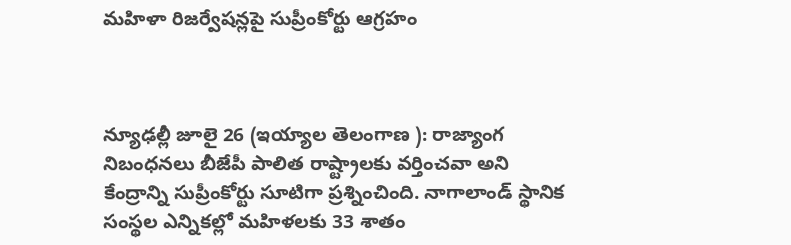మహిళా రిజర్వేషన్లపై సుప్రీంకోర్టు ఆగ్రహం



న్యూఢల్లీ జూలై 26 (ఇయ్యాల తెలంగాణ ): రాజ్యాంగ నిబంధనలు బీజేపీ పాలిత రాష్ట్రాలకు వర్తించవా అని కేంద్రాన్ని సుప్రీంకోర్టు సూటిగా ప్రశ్నించింది. నాగాలాండ్‌ స్థానిక సంస్థల ఎన్నికల్లో మహిళలకు 33 శాతం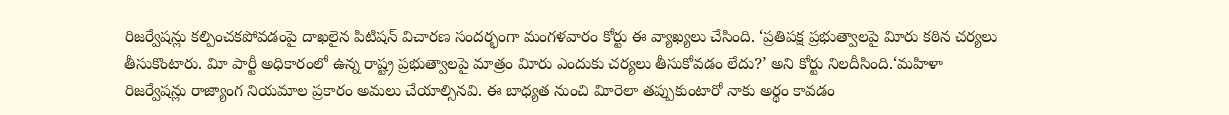రిజర్వేషన్లు కల్పించకపోవడంపై దాఖలైన పిటిషన్‌ విచారణ సందర్భంగా మంగళవారం కోర్టు ఈ వ్యాఖ్యలు చేసింది. ‘ప్రతిపక్ష ప్రభుత్వాలపై విూరు కఠిన చర్యలు తీసుకొంటారు. విూ పార్టీ అధికారంలో ఉన్న రాష్ట్ర ప్రభుత్వాలపై మాత్రం విూరు ఎందుకు చర్యలు తీసుకోవడం లేదు?’ అని కోర్టు నిలదీసింది.‘మహిళా రిజర్వేషన్లు రాజ్యాంగ నియమాల ప్రకారం అమలు చేయాల్సినవి. ఈ బాధ్యత నుంచి విూరెలా తప్పుకుంటారో నాకు అర్థం కావడం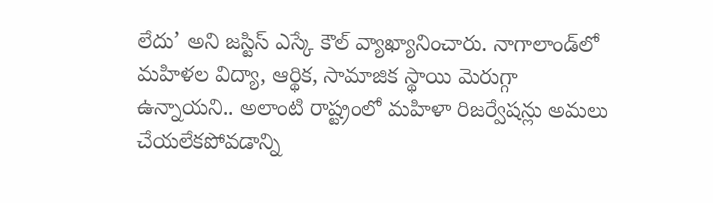లేదు’ అని జస్టిస్‌ ఎస్కే కౌల్‌ వ్యాఖ్యానించారు. నాగాలాండ్‌లో మహిళల విద్యా, ఆర్థిక, సామాజిక స్థాయి మెరుగ్గా ఉన్నాయని.. అలాంటి రాష్ట్రంలో మహిళా రిజర్వేషన్లు అమలు చేయలేకపోవడాన్ని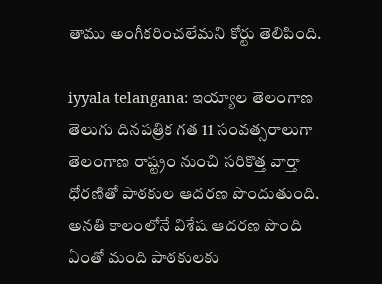తాము అంగీకరించలేమని కోర్టు తెలిపింది.

iyyala telangana: ఇయ్యాల తెలంగాణ తెలుగు దినపత్రిక గత 11 సంవత్సరాలుగా తెలంగాణ రాష్ట్రం నుంచి సరికొత్త వార్తా ధోరణితో పాఠకుల ఆదరణ పొందుతుంది. అనతి కాలంలోనే విశేష ఆదరణ పొంది ఏంతో మంది పాఠకులకు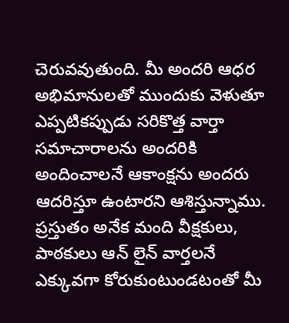చెరువవుతుంది. మీ అందరి ఆధర అభిమానులతో ముందుకు వెళుతూ ఎప్పటికప్పుడు సరికొత్త వార్తా సమాచారాలను అందరికి అందించాలనే ఆకాంక్షను అందరు ఆదరిస్తూ ఉంటారని ఆశిస్తున్నాము. ప్రస్తుతం అనేక మంది వీక్షకులు, పాఠకులు ఆన్ లైన్ వార్తలనే ఎక్కువగా కోరుకుంటుండటంతో మీ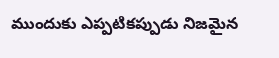ముందుకు ఎప్పటికప్పుడు నిజమైన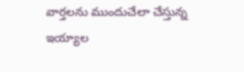వార్తలను ముందుచేలా చేస్తున్న ఇయ్యాల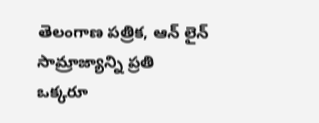తెలంగాణ పత్రిక, ఆన్ లైన్ సామ్రాజ్యాన్ని ప్రతి ఒక్కరూ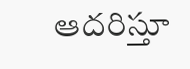ఆదరిస్తూ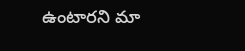ఉంటారని మా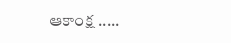ఆకాంక్ష .....